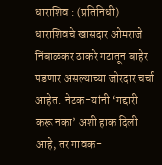धाराशिव : (प्रतिनिधी)
धाराशिवचे खासदार ओमराजे निंबाळकर ठाकरे गटातून बाहेर पडणार असल्याच्या जोरदार चर्चा आहेत. नेटक-यांनी ‘गद्दारी करू नका’ अशी हाक दिली आहे, तर गावक-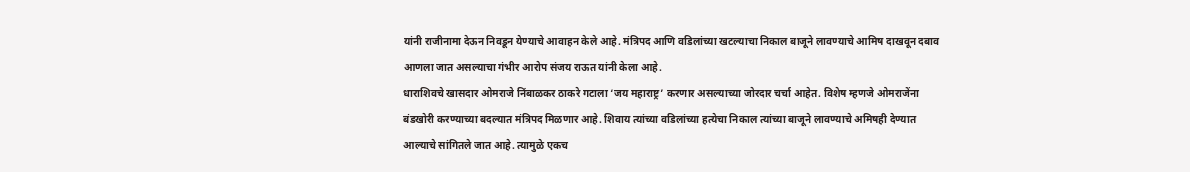यांनी राजीनामा देऊन निवडून येण्याचे आवाहन केले आहे. मंत्रिपद आणि वडिलांच्या खटल्याचा निकाल बाजूने लावण्याचे आमिष दाखवून दबाव आणला जात असल्याचा गंभीर आरोप संजय राऊत यांनी केला आहे.
धाराशिवचे खासदार ओमराजे निंबाळकर ठाकरे गटाला ‘जय महाराष्ट्र’ करणार असल्याच्या जोरदार चर्चा आहेत. विशेष म्हणजे ओमराजेंना बंडखोरी करण्याच्या बदल्यात मंत्रिपद मिळणार आहे. शिवाय त्यांच्या वडिलांच्या हत्येचा निकाल त्यांच्या बाजूने लावण्याचे अमिषही देण्यात आल्याचे सांगितले जात आहे. त्यामुळे एकच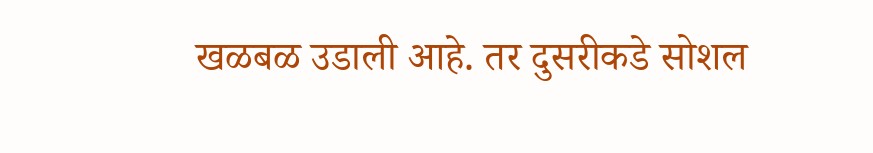खळबळ उडाली आहे. तर दुसरीकडे सोशल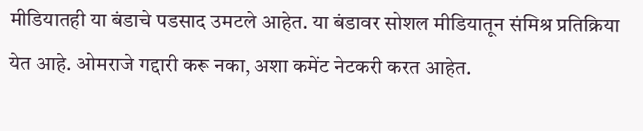मीडियातही या बंडाचे पडसाद उमटले आहेत. या बंडावर सोशल मीडियातून संमिश्र प्रतिक्रिया येत आहे. ओमराजे गद्दारी करू नका, अशा कमेंट नेटकरी करत आहेत.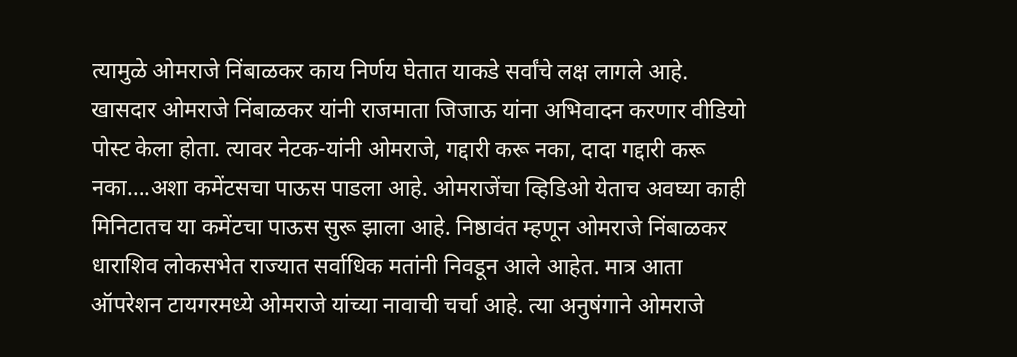त्यामुळे ओमराजे निंबाळकर काय निर्णय घेतात याकडे सर्वांचे लक्ष लागले आहे.
खासदार ओमराजे निंबाळकर यांनी राजमाता जिजाऊ यांना अभिवादन करणार वीडियो पोस्ट केला होता. त्यावर नेटक-यांनी ओमराजे, गद्दारी करू नका, दादा गद्दारी करू नका….अशा कमेंटसचा पाऊस पाडला आहे. ओमराजेंचा व्हिडिओ येताच अवघ्या काही मिनिटातच या कमेंटचा पाऊस सुरू झाला आहे. निष्ठावंत म्हणून ओमराजे निंबाळकर धाराशिव लोकसभेत राज्यात सर्वाधिक मतांनी निवडून आले आहेत. मात्र आता ऑपरेशन टायगरमध्ये ओमराजे यांच्या नावाची चर्चा आहे. त्या अनुषंगाने ओमराजे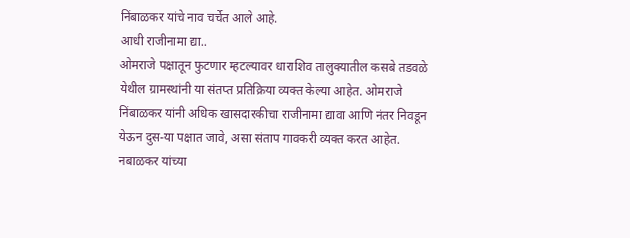निंबाळकर यांचे नाव चर्चेत आले आहे.
आधी राजीनामा द्या..
ओमराजे पक्षातून फुटणार म्हटल्यावर धाराशिव तालुक्यातील कसबे तडवळे येथील ग्रामस्थांनी या संतप्त प्रतिक्रिया व्यक्त केल्या आहेत. ओमराजे निंबाळकर यांनी अधिक खासदारकीचा राजीनामा द्यावा आणि नंतर निवडून येऊन दुस-या पक्षात जावे, असा संताप गावकरी व्यक्त करत आहेत. नबाळकर यांच्या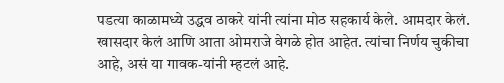पडत्या काळामध्ये उद्धव ठाकरे यांनी त्यांना मोठ सहकार्य केले. आमदार केलं. खासदार केलं आणि आता ओमराजे वेगळे होत आहेत. त्यांचा निर्णय चुकीचा आहे, असं या गावक-यांनी म्हटलं आहे.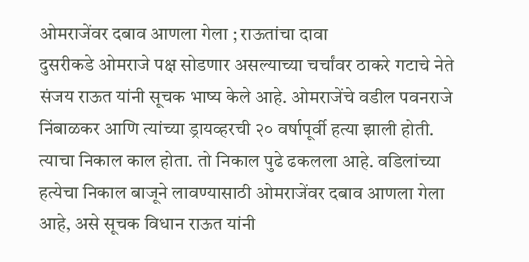ओमराजेंवर दबाव आणला गेला ; राऊतांचा दावा
दुसरीकडे ओमराजे पक्ष सोडणार असल्याच्या चर्चांवर ठाकरे गटाचे नेते संजय राऊत यांनी सूचक भाष्य केले आहे. ओमराजेंचे वडील पवनराजे निंबाळकर आणि त्यांच्या ड्रायव्हरची २० वर्षापूर्वी हत्या झाली होती. त्याचा निकाल काल होता. तो निकाल पुढे ढकलला आहे. वडिलांच्या हत्येचा निकाल बाजूने लावण्यासाठी ओमराजेंवर दबाव आणला गेला आहे, असे सूचक विधान राऊत यांनी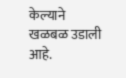केल्याने खळबळ उडाली आहे.